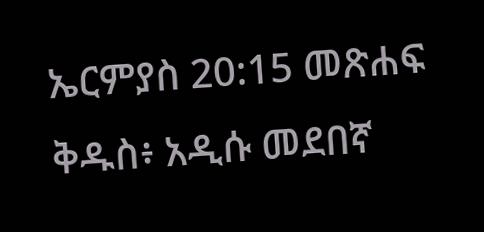ኤርምያስ 20:15 መጽሐፍ ቅዱስ፥ አዲሱ መደበኛ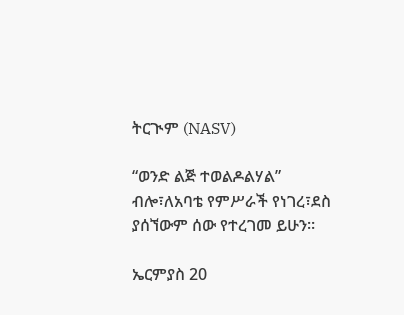ትርጒም (NASV)

“ወንድ ልጅ ተወልዶልሃል” ብሎ፣ለአባቴ የምሥራች የነገረ፣ደስ ያሰኘውም ሰው የተረገመ ይሁን።

ኤርምያስ 20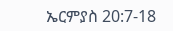ኤርምያስ 20:7-18